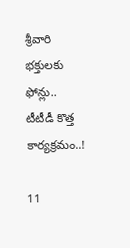శ్రీవారి భక్తులకు ఫోన్లు.. టీటీడీ కొత్త కార్యక్రమం..!

11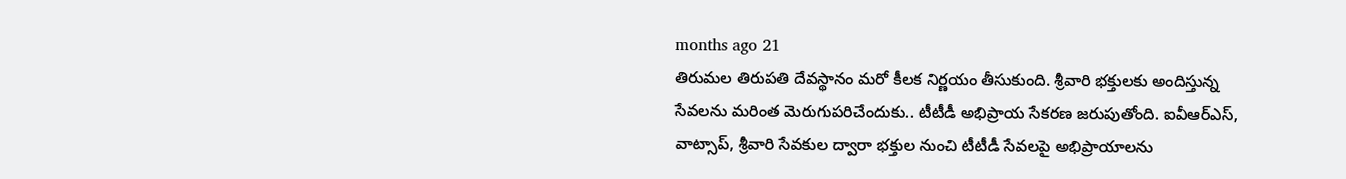months ago 21
తిరుమల తిరుపతి దేవస్థానం మరో కీలక నిర్ణయం తీసుకుంది. శ్రీవారి భక్తులకు అందిస్తున్న సేవలను మరింత మెరుగుపరిచేందుకు.. టీటీడీ అభిప్రాయ సేకరణ జరుపుతోంది. ఐవీఆర్ఎస్, వాట్సాప్, శ్రీవారి సేవకుల ద్వారా భక్తుల నుంచి టీటీడీ సేవలపై అభిప్రాయాలను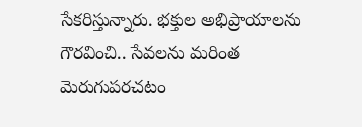సేకరిస్తున్నారు. భక్తుల అభిప్రాయాలను గౌరవించి.. సేవలను మరింత మెరుగుపరచటం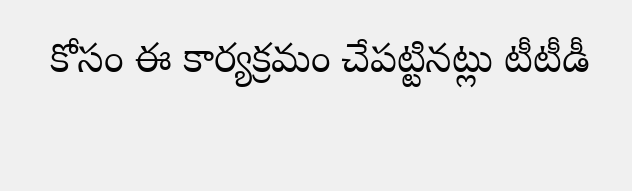కోసం ఈ కార్యక్రమం చేపట్టినట్లు టీటీడీ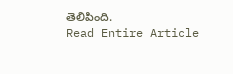తెలిపింది.
Read Entire Article